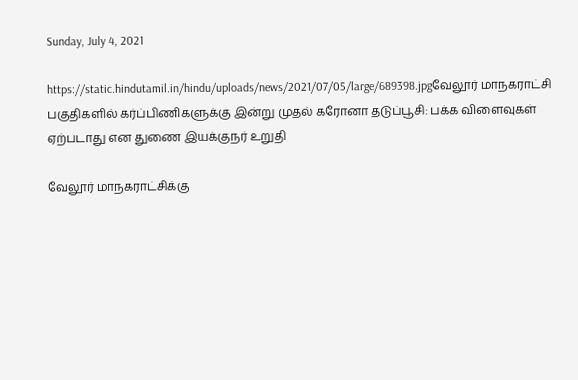Sunday, July 4, 2021

https://static.hindutamil.in/hindu/uploads/news/2021/07/05/large/689398.jpgவேலூர் மாநகராட்சி பகுதிகளில் கர்ப்பிணிகளுக்கு இன்று முதல் கரோனா தடுப்பூசி: பக்க விளைவுகள் ஏற்படாது என துணை இயக்குநர் உறுதி

வேலூர் மாநகராட்சிக்கு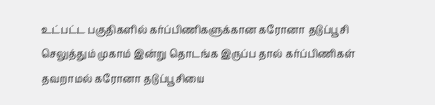உட்பட்ட பகுதிகளில் கர்ப்பிணிகளுக்கான கரோனா தடுப்பூசி செலுத்தும் முகாம் இன்று தொடங்க இருப்ப தால் கர்ப்பிணிகள் தவறாமல் கரோனா தடுப்பூசியை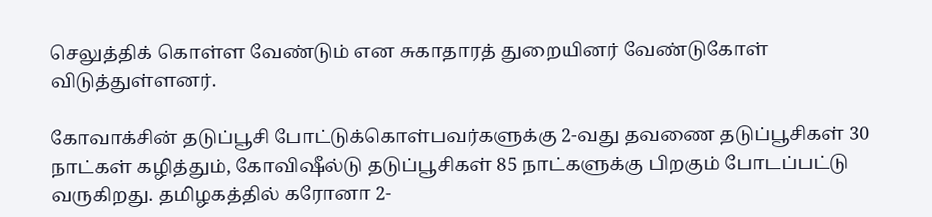செலுத்திக் கொள்ள வேண்டும் என சுகாதாரத் துறையினர் வேண்டுகோள் விடுத்துள்ளனர்.

கோவாக்சின் தடுப்பூசி போட்டுக்கொள்பவர்களுக்கு 2-வது தவணை தடுப்பூசிகள் 30 நாட்கள் கழித்தும், கோவிஷீல்டு தடுப்பூசிகள் 85 நாட்களுக்கு பிறகும் போடப்பட்டு வருகிறது. தமிழகத்தில் கரோனா 2-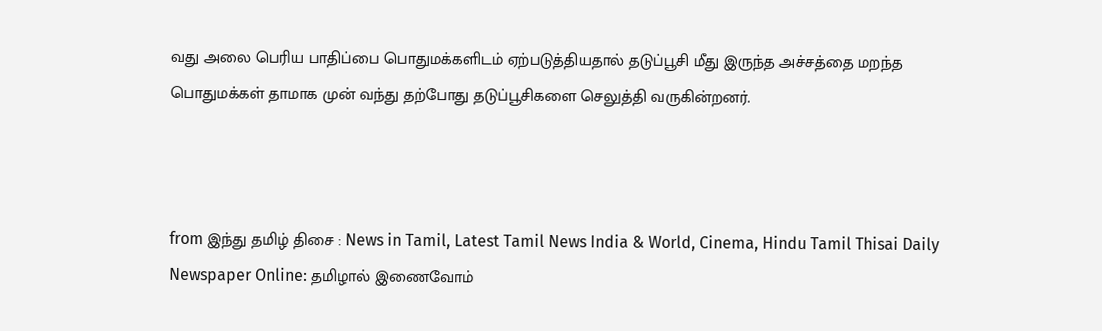வது அலை பெரிய பாதிப்பை பொதுமக்களிடம் ஏற்படுத்தியதால் தடுப்பூசி மீது இருந்த அச்சத்தை மறந்த பொதுமக்கள் தாமாக முன் வந்து தற்போது தடுப்பூசிகளை செலுத்தி வருகின்றனர்.



from இந்து தமிழ் திசை : News in Tamil, Latest Tamil News India & World, Cinema, Hindu Tamil Thisai Daily Newspaper Online: தமிழால் இணைவோம்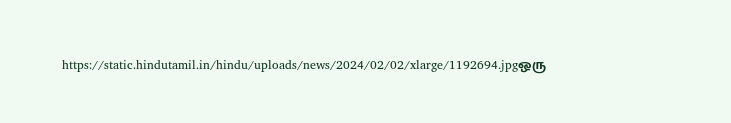https://static.hindutamil.in/hindu/uploads/news/2024/02/02/xlarge/1192694.jpgஒரு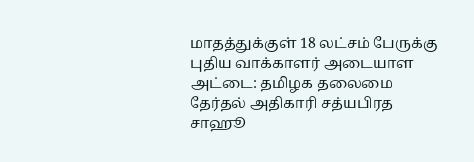மாதத்துக்குள் 18 லட்சம் பேருக்கு புதிய வாக்காளர் அடையாள அட்டை: தமிழக தலைமை தேர்தல் அதிகாரி சத்யபிரத சாஹூ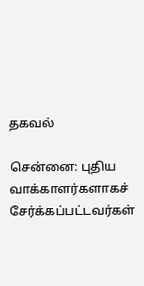தகவல்

சென்னை: புதிய வாக்காளர்களாகச் சேர்க்கப்பட்டவர்கள்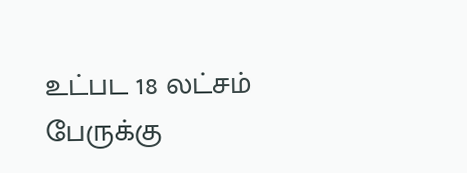உட்பட 18 லட்சம் பேருக்கு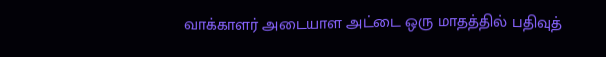வாக்காளர் அடையாள அட்டை ஒரு மாதத்தில் பதிவுத்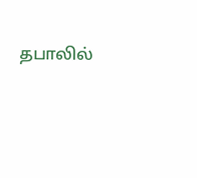தபாலில்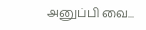அனுப்பி வை...